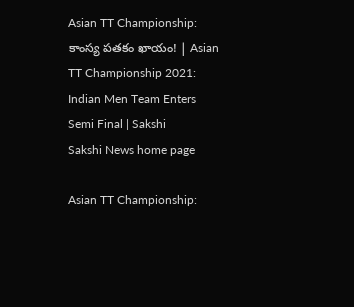Asian TT Championship: కాంస్య పతకం ఖాయం! | Asian TT Championship 2021: Indian Men Team Enters Semi Final | Sakshi
Sakshi News home page

Asian TT Championship: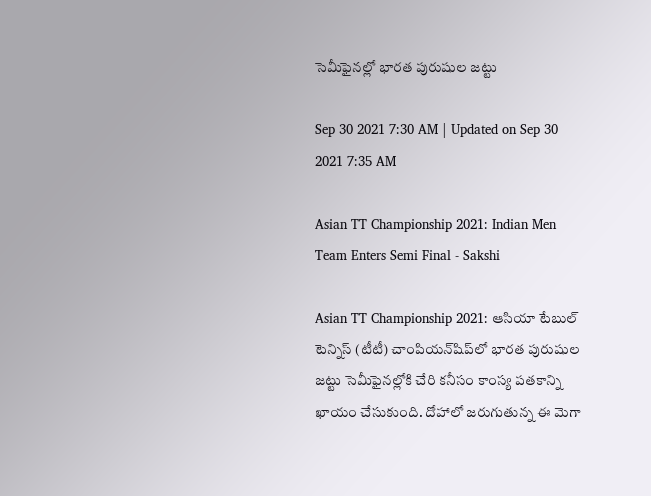సెమీఫైనల్లో భారత పురుషుల జట్టు

Sep 30 2021 7:30 AM | Updated on Sep 30 2021 7:35 AM

Asian TT Championship 2021: Indian Men Team Enters Semi Final - Sakshi

Asian TT Championship 2021: ఆసియా టేబుల్‌ టెన్నిస్‌ (టీటీ) చాంపియన్‌షిప్‌లో భారత పురుషుల జట్టు సెమీఫైనల్లోకి చేరి కనీసం కాంస్య పతకాన్ని ఖాయం చేసుకుంది. దోహాలో జరుగుతున్న ఈ మెగా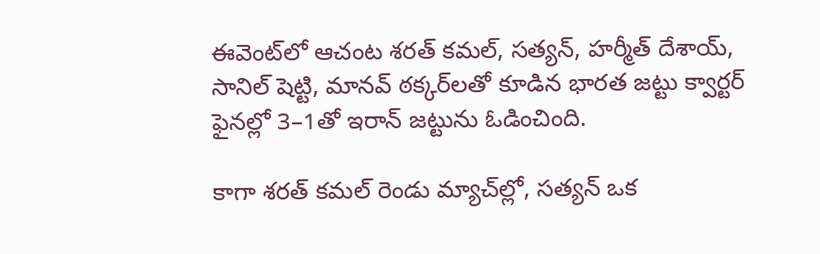ఈవెంట్‌లో ఆచంట శరత్‌ కమల్, సత్యన్, హర్మీత్‌ దేశాయ్, సానిల్‌ షెట్టి, మానవ్‌ ఠక్కర్‌లతో కూడిన భారత జట్టు క్వార్టర్‌ ఫైనల్లో 3–1తో ఇరాన్‌ జట్టును ఓడించింది.

కాగా శరత్‌ కమల్‌ రెండు మ్యాచ్‌ల్లో, సత్యన్‌ ఒక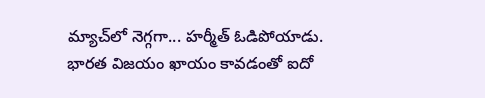మ్యాచ్‌లో నెగ్గగా... హర్మీత్‌ ఓడిపోయాడు. భారత విజయం ఖాయం కావడంతో ఐదో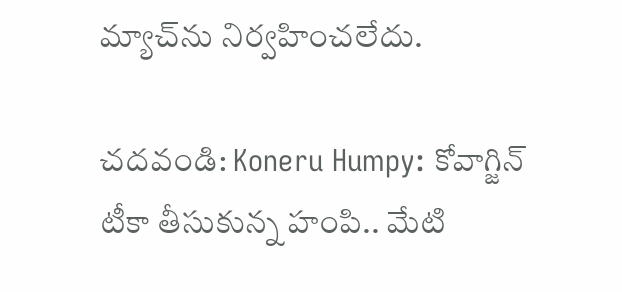మ్యాచ్‌ను నిర్వహించలేదు.

చదవండి: Koneru Humpy: కోవాగ్జిన్‌ టీకా తీసుకున్న హంపి.. మేటి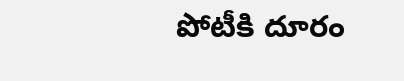పోటీకి దూరం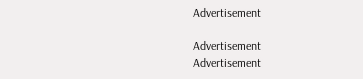Advertisement

Advertisement
Advertisement